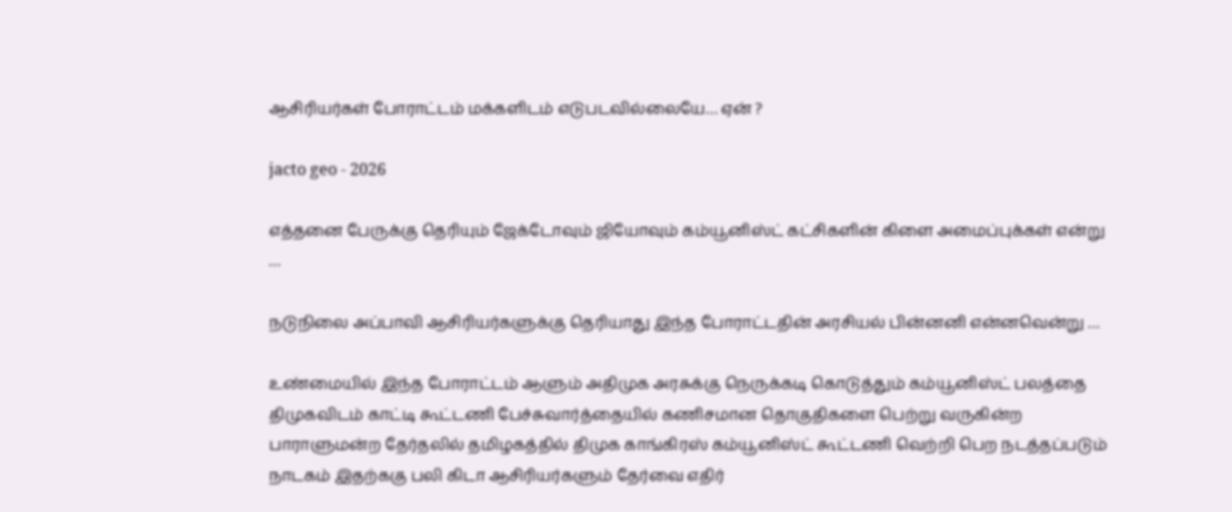ஆசிரியர்கள் போராட்டம் மக்களிடம் எடுபடவில்லையே… ஏன் ?

jacto geo - 2026

எத்தனை பேருக்கு தெரியும் ஜேக்டோவும் ஜியோவும் கம்யூனிஸ்ட் கட்சிகளின் கிளை அமைப்புக்கள் என்று …

நடுநிலை அப்பாவி ஆசிரியர்களுக்கு தெரியாது இந்த போராட்டதின் அரசியல் பின்னனி என்னவென்று …

உண்மையில் இந்த போராட்டம் ஆளும் அதிமுக அரசுக்கு நெருக்கடி கொடுத்தும் கம்யூனிஸ்ட் பலத்தை திமுகவிடம் காட்டி கூட்டணி பேச்சுவார்த்தையில் கணிசமான தொகுதிகளை பெற்று வருகின்ற பாராளுமன்ற தேர்தலில் தமிழகத்தில் திமுக காங்கிரஸ் கம்யூனிஸ்ட் கூட்டணி வெற்றி பெற நடத்தப்படும் நாடகம் இதற்ககு பலி கிடா ஆசிரியர்களும் தேர்வை எதிர்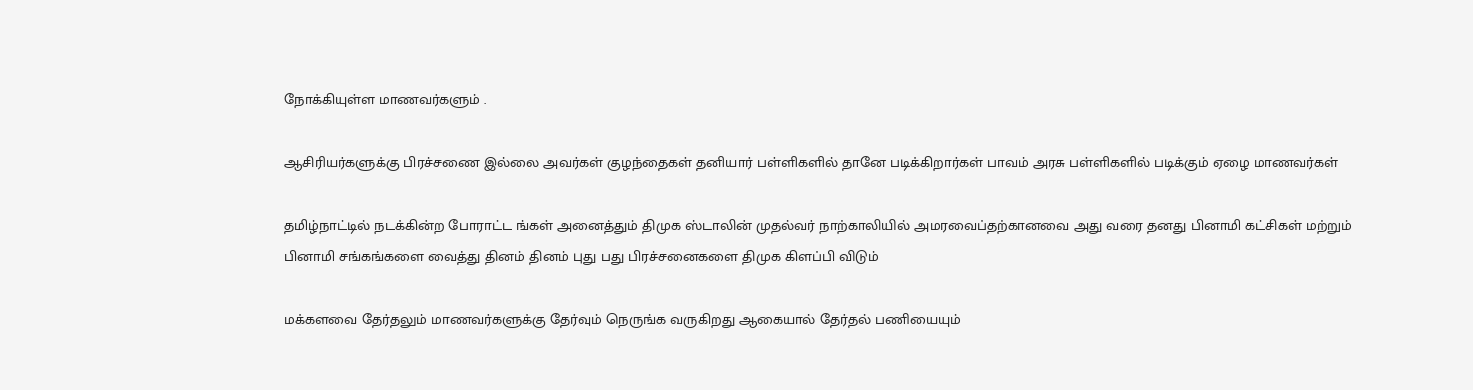நோக்கியுள்ள மாணவர்களும் .

ஆசிரியர்களுக்கு பிரச்சணை இல்லை அவர்கள் குழந்தைகள் தனியார் பள்ளிகளில் தானே படிக்கிறார்கள் பாவம் அரசு பள்ளிகளில் படிக்கும் ஏழை மாணவர்கள்

தமிழ்நாட்டில் நடக்கின்ற போராட்ட ங்கள் அனைத்தும் திமுக ஸ்டாலின் முதல்வர் நாற்காலியில் அமரவைப்தற்கானவை அது வரை தனது பினாமி கட்சிகள் மற்றும் பினாமி சங்கங்களை வைத்து தினம் தினம் புது பது பிரச்சனைகளை திமுக கிளப்பி விடும்

மக்களவை தேர்தலும் மாணவர்களுக்கு தேர்வும் நெருங்க வருகிறது ஆகையால் தேர்தல் பணியையும்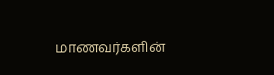மாணவர்களின்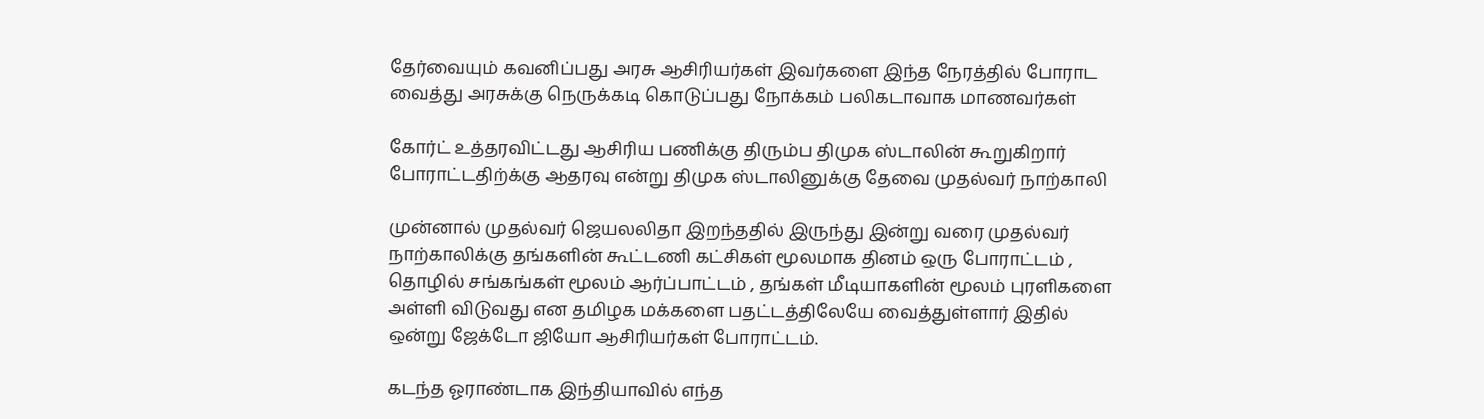தேர்வையும் கவனிப்பது அரசு ஆசிரியர்கள் இவர்களை இந்த நேரத்தில் போராட வைத்து அரசுக்கு நெருக்கடி கொடுப்பது நோக்கம் பலிகடாவாக மாணவர்கள்

கோர்ட் உத்தரவிட்டது ஆசிரிய பணிக்கு திரும்ப திமுக ஸ்டாலின் கூறுகிறார் போராட்டதிற்க்கு ஆதரவு என்று திமுக ஸ்டாலினுக்கு தேவை முதல்வர் நாற்காலி

முன்னால் முதல்வர் ஜெயலலிதா இறந்ததில் இருந்து இன்று வரை முதல்வர் நாற்காலிக்கு தங்களின் கூட்டணி கட்சிகள் மூலமாக தினம் ஒரு போராட்டம் , தொழில் சங்கங்கள் மூலம் ஆர்ப்பாட்டம் , தங்கள் மீடியாகளின் மூலம் புரளிகளை அள்ளி விடுவது என தமிழக மக்களை பதட்டத்திலேயே வைத்துள்ளார் இதில் ஒன்று ஜேக்டோ ஜியோ ஆசிரியர்கள் போராட்டம்.

கடந்த ஓராண்டாக இந்தியாவில் எந்த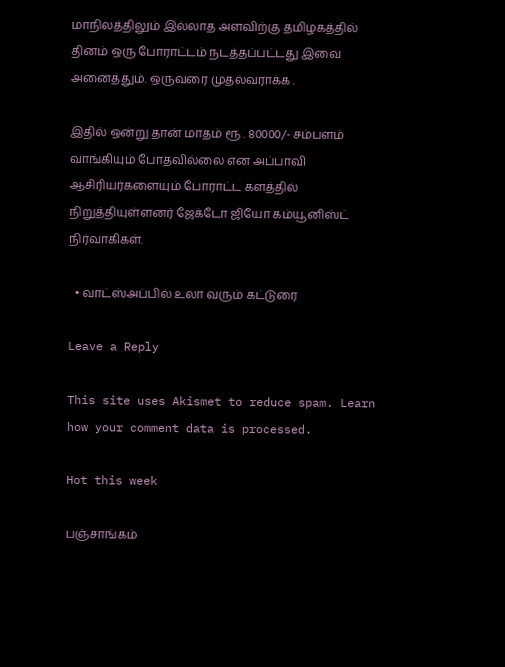மாநிலத்திலும் இல்லாத அளவிற்கு தமிழகத்தில் தினம் ஒரு போராட்டம் நடத்தப்பட்டது இவை அனைத்தும். ஒருவரை முதல்வராக்க .

இதில் ஒன்று தான் மாதம் ரூ . 80000/- சம்பளம் வாங்கியும் போதவில்லை என அப்பாவி ஆசிரியர்களையும் போராட்ட களத்தில் நிறுத்தியுள்ளனர் ஜேக்டோ ஜியோ கம்யூனிஸ்ட் நிர்வாகிகள்.

  • வாட்ஸ்அப்பில் உலா வரும் கட்டுரை

Leave a Reply

This site uses Akismet to reduce spam. Learn how your comment data is processed.

Hot this week

பஞ்சாங்கம்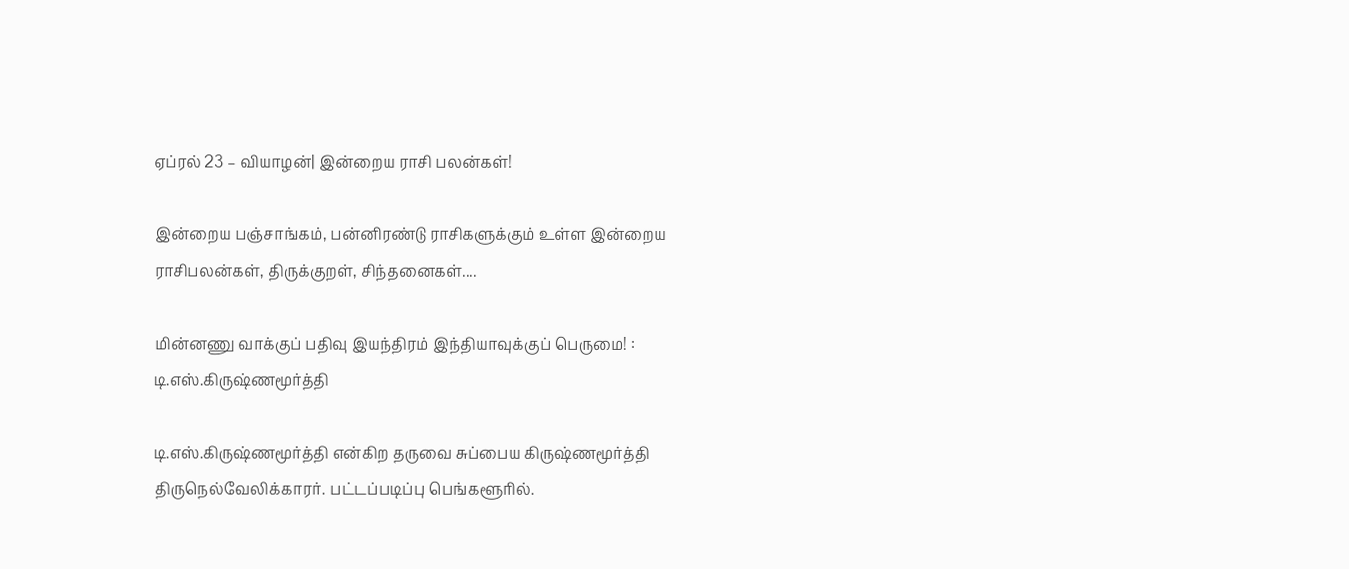ஏப்ரல் 23 – வியாழன்| இன்றைய ராசி பலன்கள்!

இன்றைய பஞ்சாங்கம், பன்னிரண்டு ராசிகளுக்கும் உள்ள இன்றைய ராசிபலன்கள், திருக்குறள், சிந்தனைகள்....

மின்னணு வாக்குப் பதிவு இயந்திரம் இந்தியாவுக்குப் பெருமை! : டி.எஸ்.கிருஷ்ணமூர்த்தி

டி.எஸ்.கிருஷ்ணமூர்த்தி என்கிற தருவை சுப்பைய கிருஷ்ணமூர்த்தி திருநெல்வேலிக்காரர். பட்டப்படிப்பு பெங்களூரில்.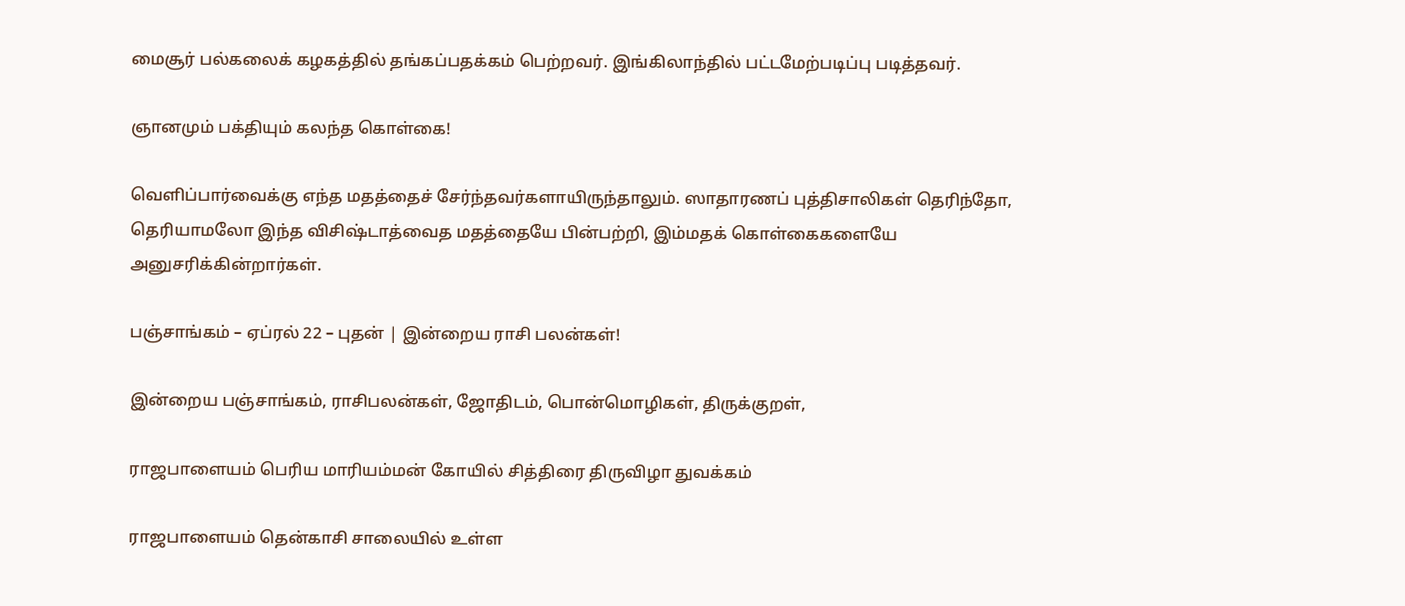மைசூர் பல்கலைக் கழகத்தில் தங்கப்பதக்கம் பெற்றவர். இங்கிலாந்தில் பட்டமேற்படிப்பு படித்தவர்.

ஞானமும் பக்தியும் கலந்த கொள்கை!

வெளிப்பார்வைக்கு எந்த மதத்தைச் சேர்ந்தவர்களாயிருந்தாலும். ஸாதாரணப் புத்திசாலிகள் தெரிந்தோ, தெரியாமலோ இந்த விசிஷ்டாத்வைத மதத்தையே பின்பற்றி, இம்மதக் கொள்கைகளையே அனுசரிக்கின்றார்கள்.

பஞ்சாங்கம் – ஏப்ரல் 22 – புதன் | இன்றைய ராசி பலன்கள்!

இன்றைய பஞ்சாங்கம், ராசிபலன்கள், ஜோதிடம், பொன்மொழிகள், திருக்குறள்,

ராஜபாளையம் பெரிய மாரியம்மன் கோயில் சித்திரை திருவிழா துவக்கம்

ராஜபாளையம் தென்காசி சாலையில் உள்ள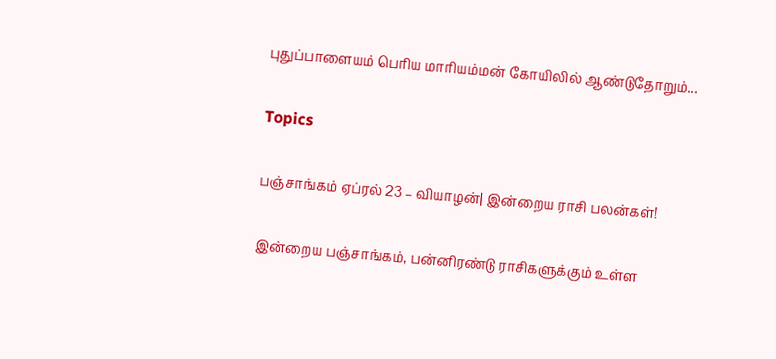புதுப்பாளையம் பெரிய மாரியம்மன் கோயிலில் ஆண்டுதோறும்...

Topics

பஞ்சாங்கம் ஏப்ரல் 23 – வியாழன்| இன்றைய ராசி பலன்கள்!

இன்றைய பஞ்சாங்கம், பன்னிரண்டு ராசிகளுக்கும் உள்ள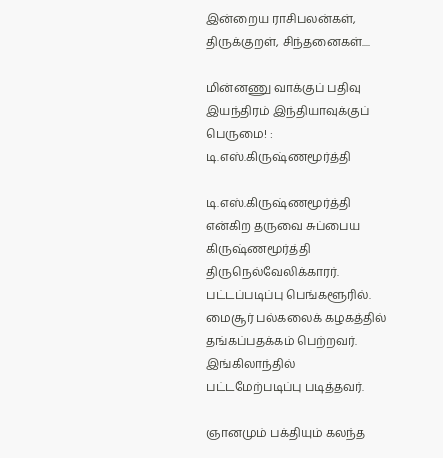இன்றைய ராசிபலன்கள், திருக்குறள், சிந்தனைகள்....

மின்னணு வாக்குப் பதிவு இயந்திரம் இந்தியாவுக்குப் பெருமை! : டி.எஸ்.கிருஷ்ணமூர்த்தி

டி.எஸ்.கிருஷ்ணமூர்த்தி என்கிற தருவை சுப்பைய கிருஷ்ணமூர்த்தி திருநெல்வேலிக்காரர். பட்டப்படிப்பு பெங்களூரில். மைசூர் பல்கலைக் கழகத்தில் தங்கப்பதக்கம் பெற்றவர். இங்கிலாந்தில் பட்டமேற்படிப்பு படித்தவர்.

ஞானமும் பக்தியும் கலந்த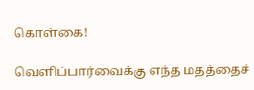கொள்கை!

வெளிப்பார்வைக்கு எந்த மதத்தைச்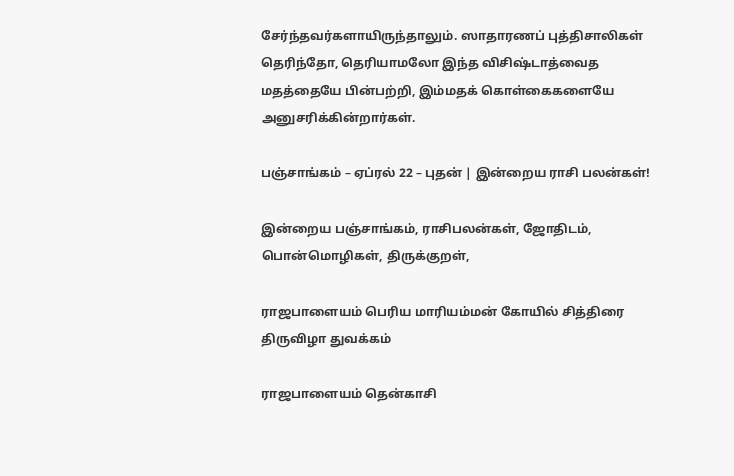சேர்ந்தவர்களாயிருந்தாலும். ஸாதாரணப் புத்திசாலிகள் தெரிந்தோ, தெரியாமலோ இந்த விசிஷ்டாத்வைத மதத்தையே பின்பற்றி, இம்மதக் கொள்கைகளையே அனுசரிக்கின்றார்கள்.

பஞ்சாங்கம் – ஏப்ரல் 22 – புதன் | இன்றைய ராசி பலன்கள்!

இன்றைய பஞ்சாங்கம், ராசிபலன்கள், ஜோதிடம், பொன்மொழிகள், திருக்குறள்,

ராஜபாளையம் பெரிய மாரியம்மன் கோயில் சித்திரை திருவிழா துவக்கம்

ராஜபாளையம் தென்காசி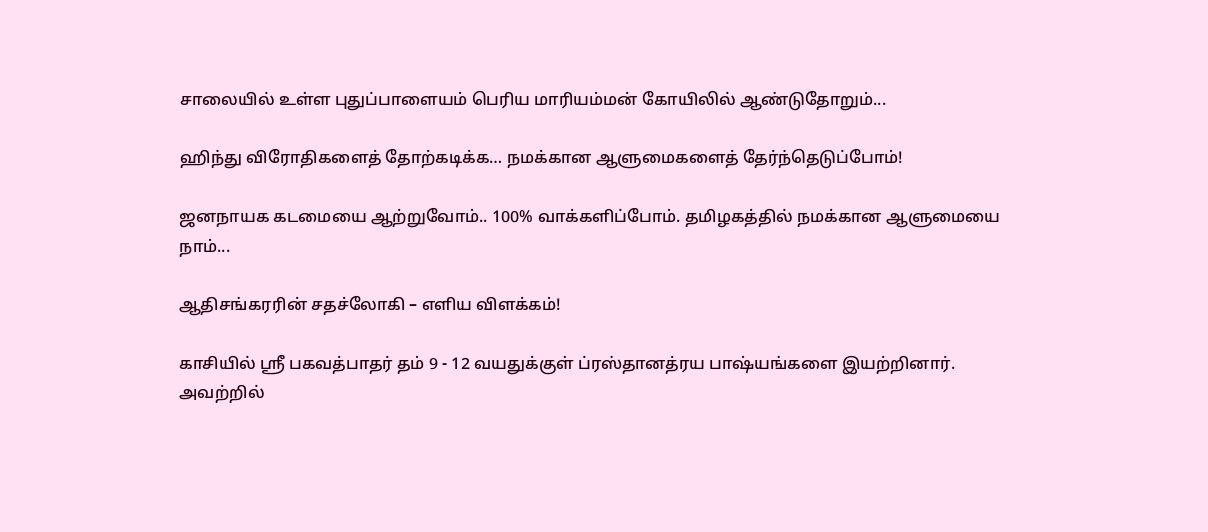சாலையில் உள்ள புதுப்பாளையம் பெரிய மாரியம்மன் கோயிலில் ஆண்டுதோறும்...

ஹிந்து விரோதிகளைத் தோற்கடிக்க… நமக்கான ஆளுமைகளைத் தேர்ந்தெடுப்போம்!

ஜனநாயக கடமையை ஆற்றுவோம்.. 100% வாக்களிப்போம். தமிழகத்தில் நமக்கான ஆளுமையை நாம்...

ஆதிசங்கரரின் சதச்லோகி – எளிய விளக்கம்!

காசியில் ஸ்ரீ பகவத்பாதர் தம் 9 - 12 வயதுக்குள் ப்ரஸ்தானத்ரய பாஷ்யங்களை இயற்றினார். அவற்றில்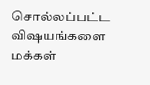சொல்லப்பட்ட விஷயங்களை மக்கள்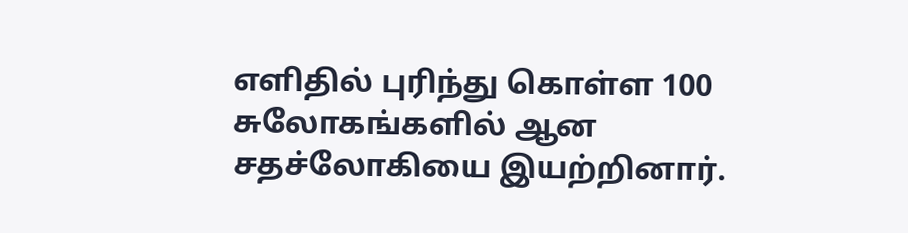எளிதில் புரிந்து கொள்ள 100 சுலோகங்களில் ஆன சதச்லோகியை இயற்றினார்.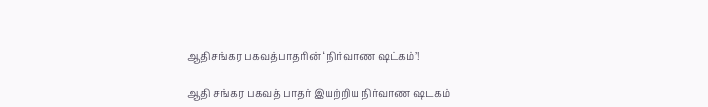ஆதிசங்கர பகவத்பாதரின் ‘நிர்வாண ஷட்கம்’!

ஆதி சங்கர பகவத் பாதர் இயற்றிய நிர்வாண ஷடகம்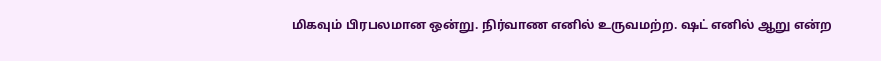மிகவும் பிரபலமான ஒன்று. நிர்வாண எனில் உருவமற்ற. ஷட் எனில் ஆறு என்ற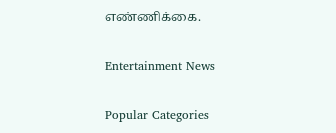எண்ணிக்கை.

Entertainment News

Popular Categories